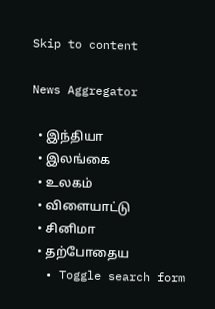Skip to content

News Aggregator

  • இந்தியா
  • இலங்கை
  • உலகம்
  • விளையாட்டு
  • சினிமா
  • தற்போதைய
  • Toggle search form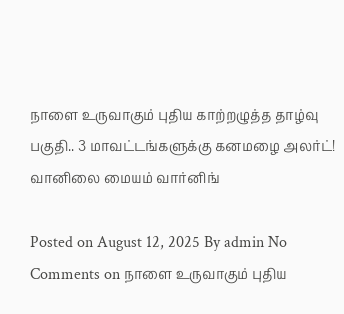நாளை உருவாகும் புதிய காற்றழுத்த தாழ்வு பகுதி.. 3 மாவட்டங்களுக்கு கனமழை அலர்ட்! வானிலை மையம் வார்னிங்

Posted on August 12, 2025 By admin No Comments on நாளை உருவாகும் புதிய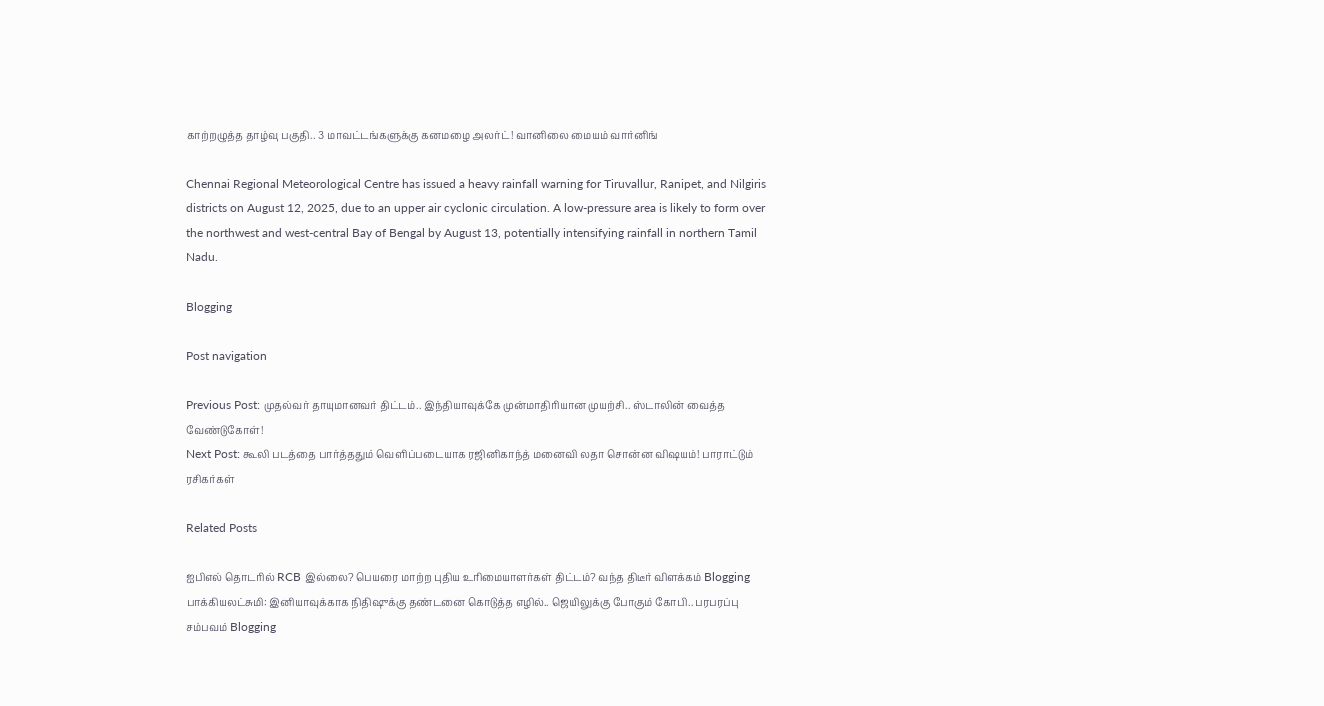காற்றழுத்த தாழ்வு பகுதி.. 3 மாவட்டங்களுக்கு கனமழை அலர்ட்! வானிலை மையம் வார்னிங்

Chennai Regional Meteorological Centre has issued a heavy rainfall warning for Tiruvallur, Ranipet, and Nilgiris districts on August 12, 2025, due to an upper air cyclonic circulation. A low-pressure area is likely to form over the northwest and west-central Bay of Bengal by August 13, potentially intensifying rainfall in northern Tamil Nadu.

Blogging

Post navigation

Previous Post: முதல்வர் தாயுமானவர் திட்டம்.. இந்தியாவுக்கே முன்மாதிரியான முயற்சி.. ஸ்டாலின் வைத்த வேண்டுகோள்!
Next Post: கூலி படத்தை பார்த்ததும் வெளிப்படையாக ரஜினிகாந்த் மனைவி லதா சொன்ன விஷயம்! பாராட்டும் ரசிகர்கள்

Related Posts

ஐபிஎல் தொடரில் RCB இல்லை? பெயரை மாற்ற புதிய உரிமையாளர்கள் திட்டம்? வந்த திடீர் விளக்கம் Blogging
பாக்கியலட்சுமி: இனியாவுக்காக நிதிஷுக்கு தண்டனை கொடுத்த எழில்.. ஜெயிலுக்கு போகும் கோபி.. பரபரப்பு சம்பவம் Blogging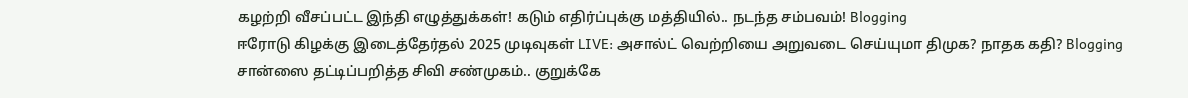கழற்றி வீசப்பட்ட இந்தி எழுத்துக்கள்! கடும் எதிர்ப்புக்கு மத்தியில்.. நடந்த சம்பவம்! Blogging
ஈரோடு கிழக்கு இடைத்தேர்தல் 2025 முடிவுகள் LIVE: அசால்ட் வெற்றியை அறுவடை செய்யுமா திமுக? நாதக கதி? Blogging
சான்ஸை தட்டிப்பறித்த சிவி சண்முகம்.. குறுக்கே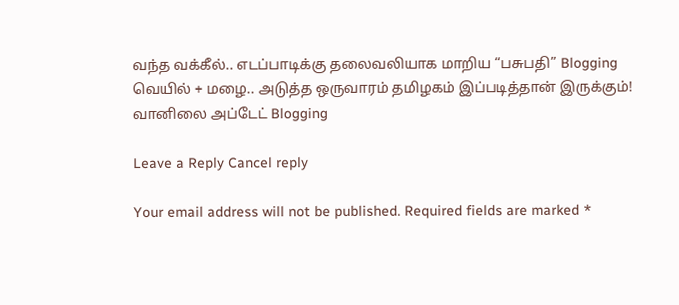வந்த வக்கீல்.. எடப்பாடிக்கு தலைவலியாக மாறிய “பசுபதி” Blogging
வெயில் + மழை.. அடுத்த ஒருவாரம் தமிழகம் இப்படித்தான் இருக்கும்! வானிலை அப்டேட் Blogging

Leave a Reply Cancel reply

Your email address will not be published. Required fields are marked *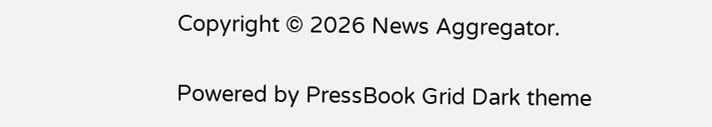Copyright © 2026 News Aggregator.

Powered by PressBook Grid Dark theme